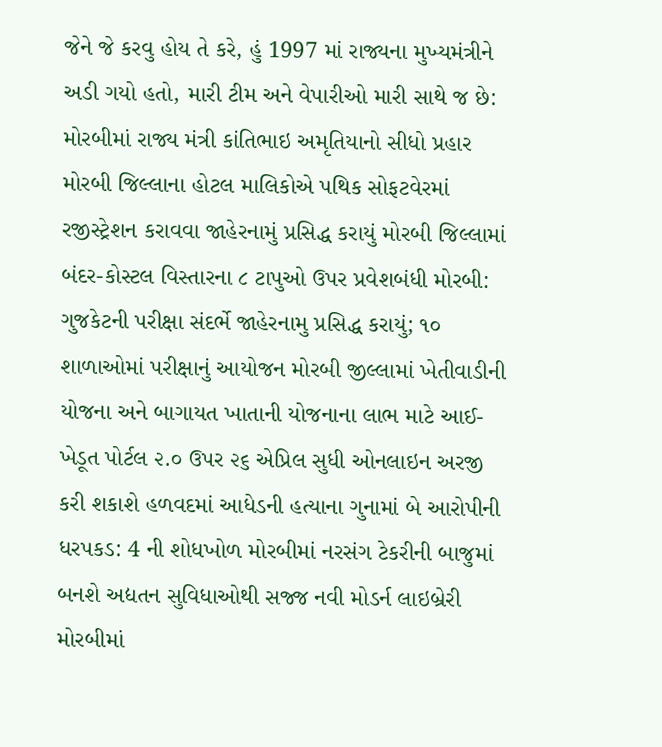જેને જે કરવુ હોય તે કરે, હું 1997 માં રાજ્યના મુખ્યમંત્રીને અડી ગયો હતો, મારી ટીમ અને વેપારીઓ મારી સાથે જ છે: મોરબીમાં રાજ્ય મંત્રી કાંતિભાઇ અમૃતિયાનો સીધો પ્રહાર મોરબી જિલ્લાના હોટલ માલિકોએ પથિક સોફટવેરમાં રજીસ્ટ્રેશન કરાવવા જાહેરનામું પ્રસિદ્ધ કરાયું મોરબી જિલ્લામાં બંદર-કોસ્ટલ વિસ્તારના ૮ ટાપુઓ ઉપર પ્રવેશબંધી મોરબી: ગુજકેટની પરીક્ષા સંદર્ભે જાહેરનામુ પ્રસિદ્ધ કરાયું; ૧૦ શાળાઓમાં પરીક્ષાનું આયોજન મોરબી જીલ્લામાં ખેતીવાડીની યોજના અને બાગાયત ખાતાની યોજનાના લાભ માટે આઈ-ખેડૂત પોર્ટલ ૨.૦ ઉપર ૨૬ એપ્રિલ સુધી ઓનલાઇન અરજી કરી શકાશે હળવદમાં આધેડની હત્યાના ગુનામાં બે આરોપીની ધરપકડ: 4 ની શોધખોળ મોરબીમાં નરસંગ ટેકરીની બાજુમાં બનશે અદ્યતન સુવિધાઓથી સજ્જ નવી મોડર્ન લાઇબ્રેરી મોરબીમાં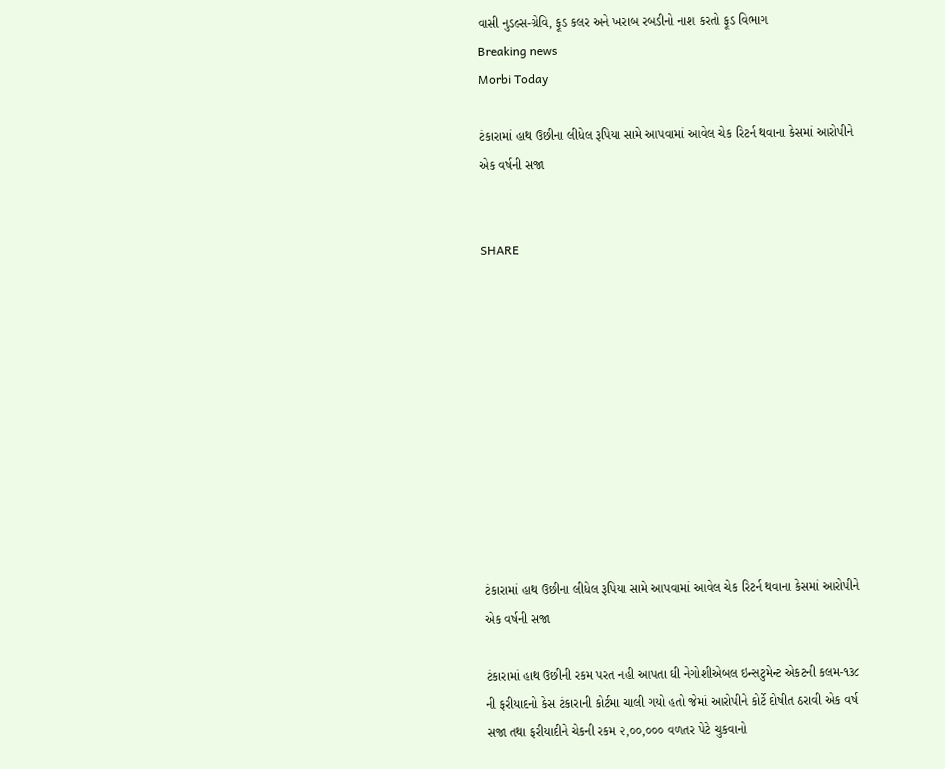વાસી નુડલ્સ-ગ્રેવિ, ફૂડ કલર અને ખરાબ રબડીનો નાશ કરતો ફૂડ વિભાગ
Breaking news
Morbi Today

ટંકારામાં હાથ ઉછીના લીધેલ રૂપિયા સામે આપવામાં આવેલ ચેક રિટર્ન થવાના કેસમાં આરોપીને એક વર્ષની સજા


SHARE











ટંકારામાં હાથ ઉછીના લીધેલ રૂપિયા સામે આપવામાં આવેલ ચેક રિટર્ન થવાના કેસમાં આરોપીને એક વર્ષની સજા

ટંકારામાં હાથ ઉછીની રકમ પરત નહી આપતા ઘી નેગોશીએબલ ઇન્સટુમેન્ટ એકટની કલમ-૧૩૮ ની ફરીયાદનો કેસ ટંકારાની કોર્ટમા ચાલી ગયો હતો જેમાં આરોપીને કોર્ટે દોષીત ઠરાવી એક વર્ષ સજા તથા ફરીયાદીને ચેકની રકમ ૨,૦૦,૦૦૦ વળતર પેટે ચુકવાનો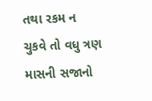તથા રકમ ન ચુકવે તો વધુ ત્રણ માસની સજાનો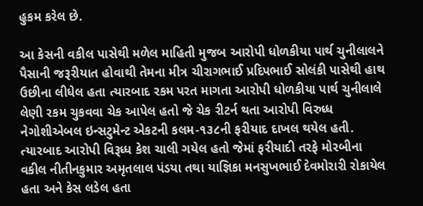હુકમ કરેલ છે.

આ કેસની વકીલ પાસેથી મળેલ માહિતી મુજબ આરોપી ધોળકીયા પાર્થ ચુનીલાલને પૈસાની જરૂરીયાત હોવાથી તેમના મીત્ર ચીરાગભાઈ પ્રદિપભાઈ સોલંકી પાસેથી હાથ ઉછીના લીધેલ હતા ત્યારબાદ રકમ પરત માગતા આરોપી ધોળકીયા પાર્થ ચુનીલાલે લેણી રકમ ચુકવવા ચેક આપેલ હતો જે ચેક રીટર્ન થતા આરોપી વિરુધ્ધ નેગોશીએબલ ઇન્સટુમેન્ટ એકટની કલમ-૧૩૮ની ફરીયાદ દાખલ થયેલ હતી. ત્યારબાદ આરોપી વિરૂધ્ધ કેશ ચાલી ગયેલ હતો જેમાં ફરીયાદી તરફે મોરબીના વકીલ નીતીનકુમાર અમૃતલાલ પંડયા તથા યાજ્ઞિકા મનસુખભાઈ દેવમોરારી રોકાયેલ હતા અને કેસ લડેલ હતા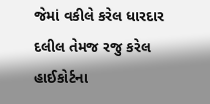જેમાં વકીલે કરેલ ધારદાર દલીલ તેમજ રજુ કરેલ હાઈકોર્ટના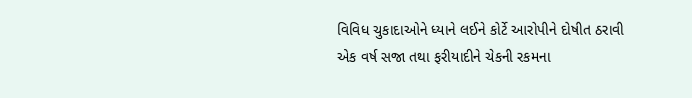વિવિધ ચુકાદાઓને ધ્યાને લઈને કોર્ટે આરોપીને દોષીત ઠરાવી એક વર્ષ સજા તથા ફરીયાદીને ચેકની રકમના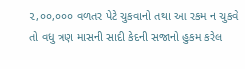૨,૦૦,૦૦૦ વળતર પેટે ચુકવાનો તથા આ રકમ ન ચુકવે તો વધુ ત્રણ માસની સાદી કેદની સજાનો હુકમ કરેલ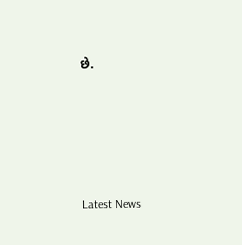છે.






Latest News